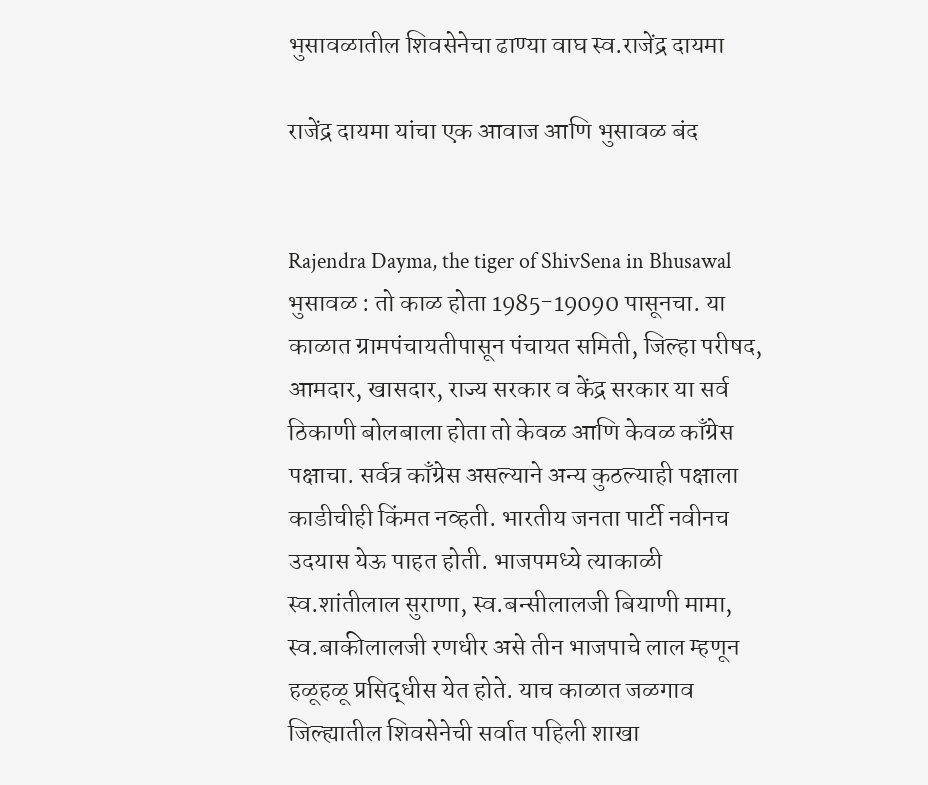भुसावळातील शिवसेनेचा ढाण्या वाघ स्व.राजेंद्र दायमा

राजेंद्र दायमा यांचा एक आवाज आणि भुसावळ बंद


Rajendra Dayma, the tiger of ShivSena in Bhusawal भुसावळ : तो काळ होता 1985-19090 पासूनचा. या काळात ग्रामपंचायतीपासून पंचायत समिती, जिल्हा परीषद, आमदार, खासदार, राज्य सरकार व केंद्र सरकार या सर्व ठिकाणी बोलबाला होता तो केवळ आणि केवळ काँग्रेस पक्षाचा. सर्वत्र काँग्रेस असल्याने अन्य कुठल्याही पक्षाला काडीचीही किंमत नव्हती. भारतीय जनता पार्टी नवीनच उदयास येऊ पाहत होती. भाजपमध्ये त्याकाळी स्व.शांतीलाल सुराणा, स्व.बन्सीलालजी बियाणी मामा, स्व.बाकीलालजी रणधीर असे तीन भाजपाचे लाल म्हणून हळूहळू प्रसिद्धीस येत होते. याच काळात जळगाव जिल्ह्यातील शिवसेनेची सर्वात पहिली शाखा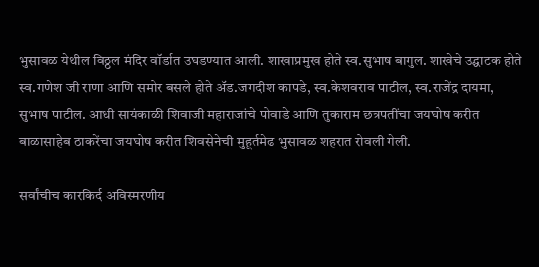भुसावळ येथील विठ्ठल मंदिर वॉर्डात उघडण्यात आली. शाखाप्रमुख होते स्व.सुभाष बागुल. शाखेचे उद्घाटक होते स्व.गणेश जी राणा आणि समोर बसले होते अ‍ॅड.जगदीश कापडे, स्व.केशवराव पाटील, स्व.राजेंद्र दायमा, सुभाष पाटील. आधी सायंकाळी शिवाजी महाराजांचे पोवाडे आणि तुकाराम छत्रपतींचा जयघोष करीत बाळासाहेब ठाकरेंचा जयघोष करीत शिवसेनेची मुहूर्तमेढ भुसावळ शहरात रोवली गेली.

सर्वांचीच कारकिर्द अविस्मरणीय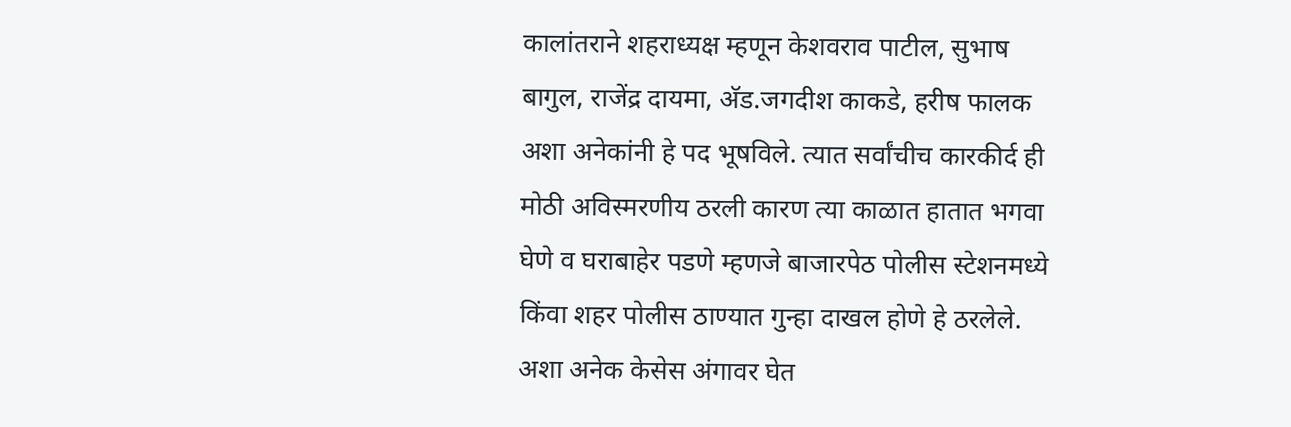कालांतराने शहराध्यक्ष म्हणून केशवराव पाटील, सुभाष बागुल, राजेंद्र दायमा, अ‍ॅड.जगदीश काकडे, हरीष फालक अशा अनेकांनी हे पद भूषविले. त्यात सर्वांचीच कारकीर्द ही मोठी अविस्मरणीय ठरली कारण त्या काळात हातात भगवा घेणे व घराबाहेर पडणे म्हणजे बाजारपेठ पोलीस स्टेशनमध्ये किंवा शहर पोलीस ठाण्यात गुन्हा दाखल होणे हे ठरलेले. अशा अनेक केसेस अंगावर घेत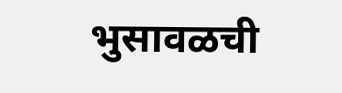भुसावळची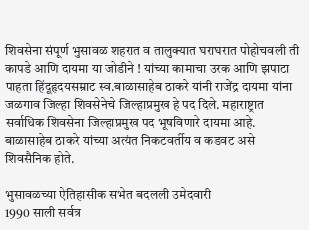शिवसेना संपूर्ण भुसावळ शहरात व तालुक्यात घराघरात पोहोचवली ती कापडे आणि दायमा या जोडीने ! यांच्या कामाचा उरक आणि झपाटा पाहता हिंदूहृदयसम्राट स्व.बाळासाहेब ठाकरे यांनी राजेंद्र दायमा यांना जळगाव जिल्हा शिवसेनेचे जिल्हाप्रमुख हे पद दिले. महाराष्ट्रात सर्वाधिक शिवसेना जिल्हाप्रमुख पद भूषविणारे दायमा आहे. बाळासाहेब ठाकरे यांच्या अत्यंत निकटवर्तीय व कडवट असे शिवसैनिक होते.

भुसावळच्या ऐतिहासीक सभेत बदलली उमेदवारी
1990 साली सर्वत्र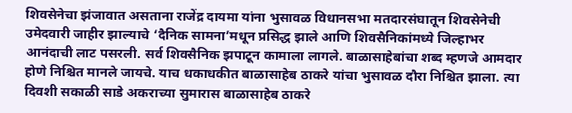शिवसेनेचा झंजावात असताना राजेंद्र दायमा यांना भुसावळ विधानसभा मतदारसंघातून शिवसेनेची उमेदवारी जाहीर झाल्याचे ‘दैनिक सामना’मधून प्रसिद्ध झाले आणि शिवसैनिकांमध्ये जिल्हाभर आनंदाची लाट पसरली. सर्व शिवसैनिक झपाटून कामाला लागले. बाळासाहेबांचा शब्द म्हणजे आमदार होणे निश्चित मानले जायचे. याच धकाधकीत बाळासाहेब ठाकरे यांचा भुसावळ दौरा निश्चित झाला. त्या दिवशी सकाळी साडे अकराच्या सुमारास बाळासाहेब ठाकरे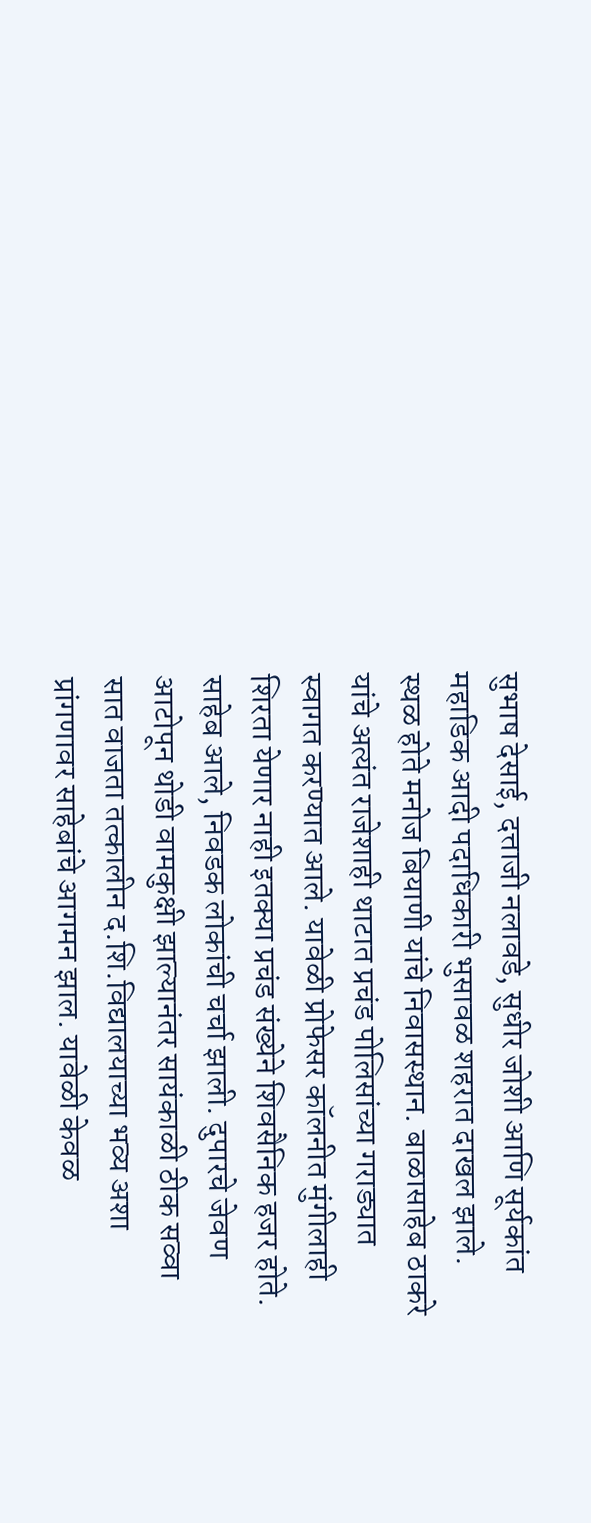सुभाष देसाई, दत्ताजी नलावडे, सुधीर जोशी आणि सूर्यकांत महाडिक आदी पदाधिकारी भुसावळ शहरात दाखल झाले. स्थळ होते मनोज बियाणी यांचे निवासस्थान. बाळासाहेब ठाकरे यांचे अत्यंत राजेशाही थाटात प्रचंड पोलिसांच्या गराड्यात स्वागत करण्यात आले. यावेळी प्रोफेसर कॉलनीत मुंगीलाही शिरता येणार नाही इतक्या प्रचंड संख्येने शिवसैनिक हजर होते. साहेब आले, निवडक लोकांची चर्चा झाली. दुपारचे जेवण आटोपून थोडी वामकुक्षी झाल्यानंतर सायंकाळी ठीक सव्वा सात वाजता तत्कालीन द.शि.विद्यालयाच्या भव्य अशा प्रांगणावर साहेबांचे आगमन झाल. यावेळी केवळ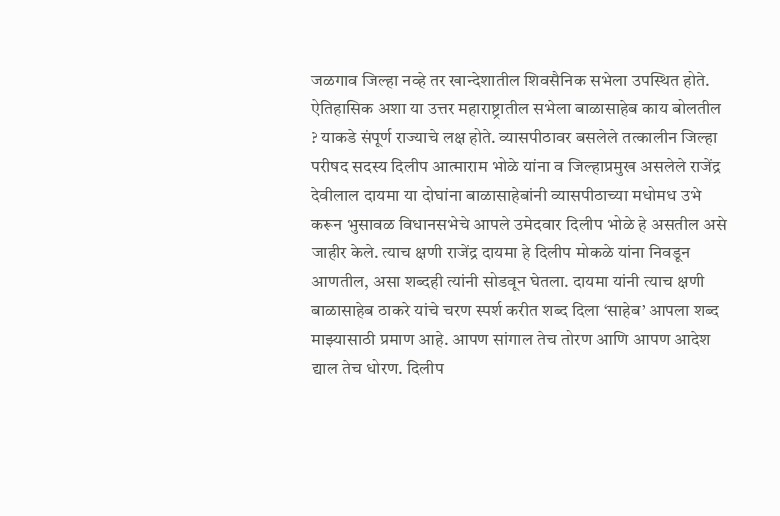जळगाव जिल्हा नव्हे तर खान्देशातील शिवसैनिक सभेला उपस्थित होते. ऐतिहासिक अशा या उत्तर महाराष्ट्रातील सभेला बाळासाहेब काय बोलतील ? याकडे संपूर्ण राज्याचे लक्ष होते. व्यासपीठावर बसलेले तत्कालीन जिल्हा परीषद सदस्य दिलीप आत्माराम भोळे यांना व जिल्हाप्रमुख असलेले राजेंद्र देवीलाल दायमा या दोघांना बाळासाहेबांनी व्यासपीठाच्या मधोमध उभे करून भुसावळ विधानसभेचे आपले उमेदवार दिलीप भोळे हे असतील असे जाहीर केले. त्याच क्षणी राजेंद्र दायमा हे दिलीप मोकळे यांना निवडून आणतील, असा शब्दही त्यांनी सोडवून घेतला. दायमा यांनी त्याच क्षणी बाळासाहेब ठाकरे यांचे चरण स्पर्श करीत शब्द दिला ‘साहेब’ आपला शब्द माझ्यासाठी प्रमाण आहे. आपण सांगाल तेच तोरण आणि आपण आदेश द्याल तेच धोरण. दिलीप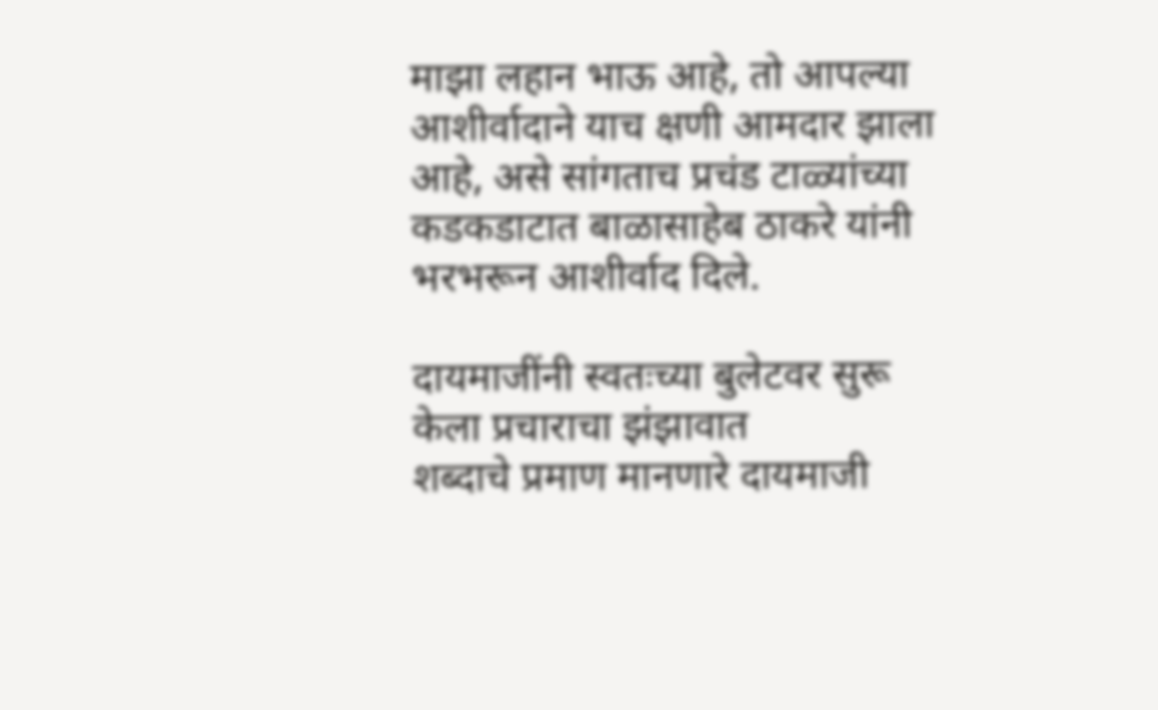माझा लहान भाऊ आहे, तो आपल्या आशीर्वादाने याच क्षणी आमदार झाला आहे, असे सांगताच प्रचंड टाळ्यांच्या कडकडाटात बाळासाहेब ठाकरे यांनी भरभरून आशीर्वाद दिले.

दायमाजींनी स्वतःच्या बुलेटवर सुरू केला प्रचाराचा झंझावात
शब्दाचे प्रमाण मानणारे दायमाजी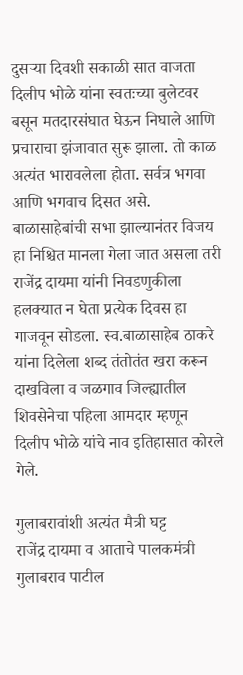दुसर्‍या दिवशी सकाळी सात वाजता दिलीप भोळे यांना स्वतःच्या बुलेटवर बसून मतदारसंघात घेऊन निघाले आणि प्रचाराचा झंजावात सुरू झाला. तो काळ अत्यंत भारावलेला होता. सर्वत्र भगवा आणि भगवाच दिसत असे. बाळासाहेबांची सभा झाल्यानंतर विजय हा निश्चित मानला गेला जात असला तरी राजेंद्र दायमा यांनी निवडणुकीला हलक्यात न घेता प्रत्येक दिवस हा गाजवून सोडला. स्व.बाळासाहेब ठाकरे यांना दिलेला शब्द तंतोतंत खरा करून दाखविला व जळगाव जिल्ह्यातील शिवसेनेचा पहिला आमदार म्हणून दिलीप भोळे यांचे नाव इतिहासात कोरले गेले.

गुलाबरावांशी अत्यंत मैत्री घट्ट
राजेंद्र दायमा व आताचे पालकमंत्री गुलाबराव पाटील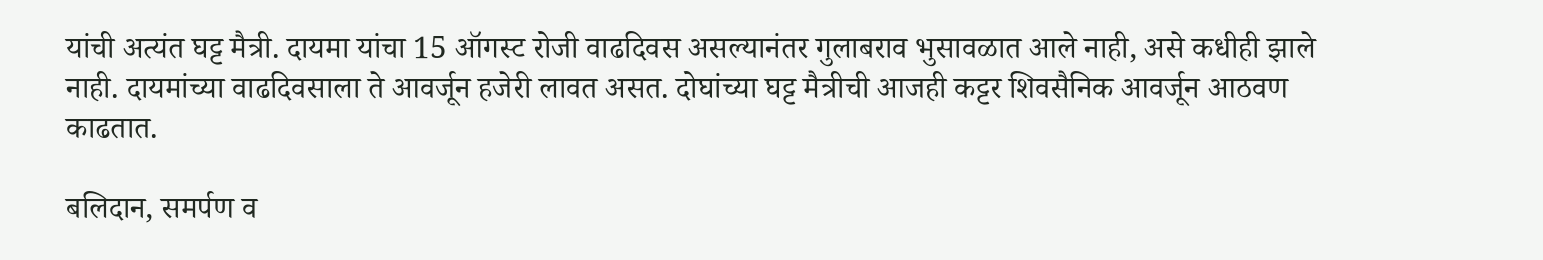यांची अत्यंत घट्ट मैत्री. दायमा यांचा 15 ऑगस्ट रोजी वाढदिवस असल्यानंतर गुलाबराव भुसावळात आले नाही, असे कधीही झाले नाही. दायमांच्या वाढदिवसाला ते आवर्जून हजेरी लावत असत. दोघांच्या घट्ट मैत्रीची आजही कट्टर शिवसैनिक आवर्जून आठवण काढतात.

बलिदान, समर्पण व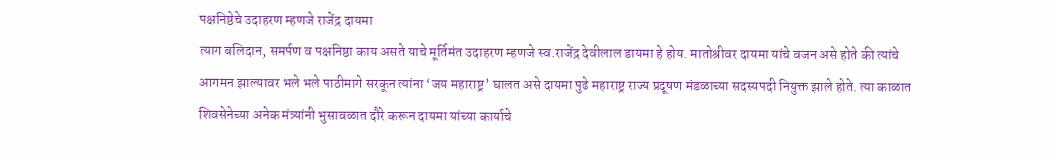पक्षनिष्ठेचे उदाहरण म्हणजे राजेंद्र दायमा
त्याग बलिदान, समर्पण व पक्षनिष्ठा काय असते याचे मूर्तिमंत उदाहरण म्हणजे स्व.राजेंद्र देवीलाल डायमा हे होय. मातोश्रीवर दायमा यांचे वजन असे होते की त्यांचे आगमन झाल्यावर भले भले पाठीमागे सरकून त्यांना ‘जय महाराष्ट्र’ घालत असे दायमा पुढे महाराष्ट्र राज्य प्रदूषण मंडळाच्या सदस्यपदी नियुक्त झाले होते. त्या काळात शिवसेनेच्या अनेक मंत्र्यांनी भुसावळात दौरे करून दायमा यांच्या कार्याचे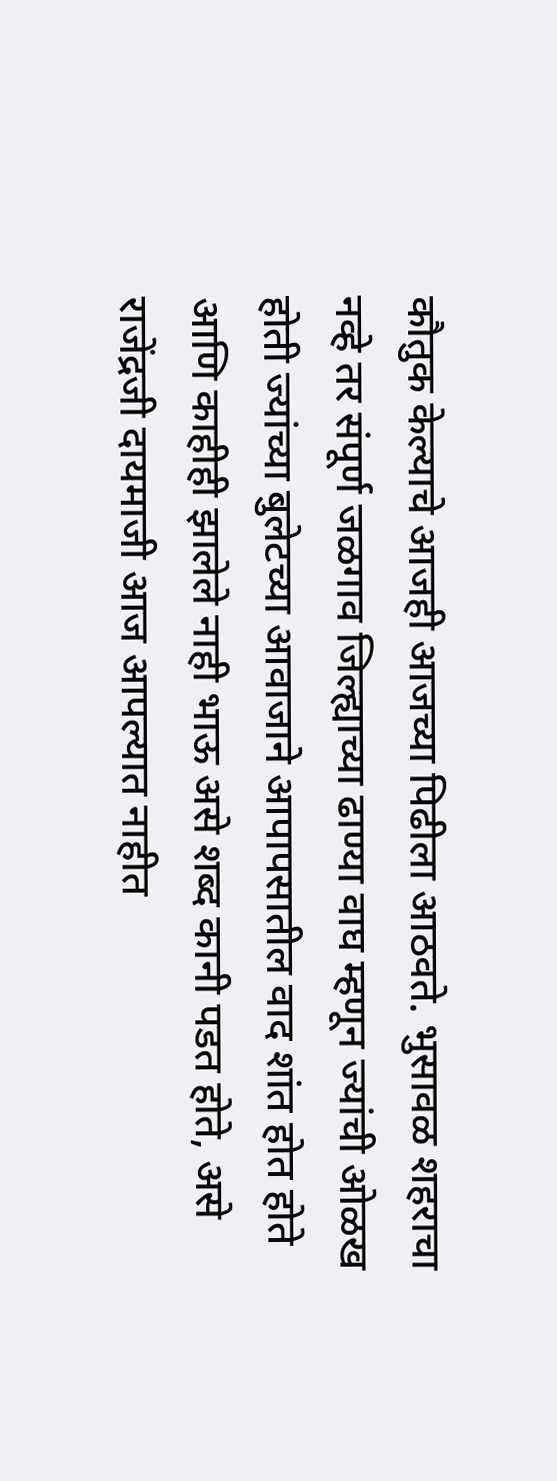कौतुक केल्याचे आजही आजच्या पिढीला आठवते. भुसावळ शहराचा नव्हे तर संपूर्ण जळगाव जिल्ह्याच्या ढाण्या वाघ म्हणून ज्यांची ओळख होती ज्यांच्या बुलेटच्या आवाजाने आपापसातील वाद शांत होत होते आणि काहीही झालेले नाही भाऊ असे शब्द कानी पडत होते, असे राजेंद्रजी दायमाजी आज आपल्यात नाहीत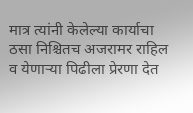मात्र त्यांनी केलेल्या कार्याचा ठसा निश्चितच अजरामर राहिल व येणार्‍या पिढीला प्रेरणा देत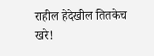राहील हेदेखील तितकेच खरे!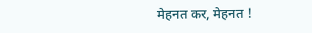मेहनत कर, मेहनत !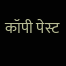कॉपी पेस्ट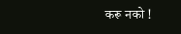करू नको !